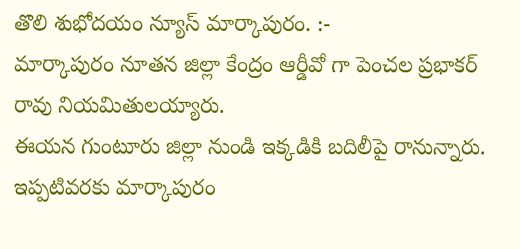తొలి శుభోదయం న్యూస్ మార్కాపురం. :-
మార్కాపురం నూతన జిల్లా కేంద్రం ఆర్డీవో గా పెంచల ప్రభాకర్ రావు నియమితులయ్యారు.
ఈయన గుంటూరు జిల్లా నుండి ఇక్కడికి బదిలీపై రానున్నారు. ఇప్పటివరకు మార్కాపురం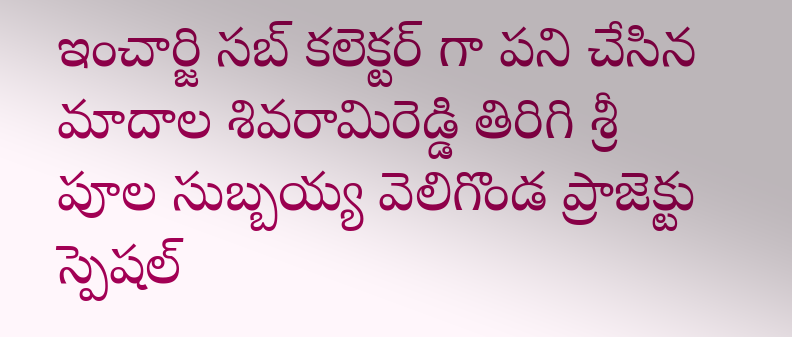ఇంచార్జి సబ్ కలెక్టర్ గా పని చేసిన మాదాల శివరామిరెడ్డి తిరిగి శ్రీ పూల సుబ్బయ్య వెలిగొండ ప్రాజెక్టు స్పెషల్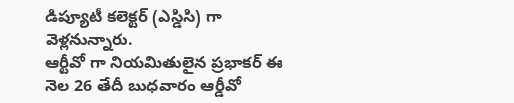డిప్యూటీ కలెక్టర్ (ఎస్డిసి) గా వెళ్లనున్నారు.
ఆర్టీవో గా నియమితులైన ప్రభాకర్ ఈ నెల 26 తేదీ బుధవారం ఆర్డీవో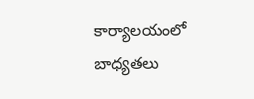కార్యాలయంలో బాధ్యతలు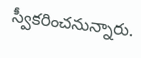స్వీకరించనున్నారు.